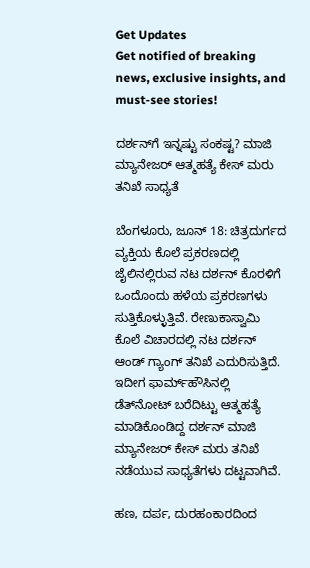Get Updates
Get notified of breaking news, exclusive insights, and must-see stories!

ದರ್ಶನ್‌ಗೆ ಇನ್ನಷ್ಟು ಸಂಕಷ್ಟ? ಮಾಜಿ ಮ್ಯಾನೇಜರ್ ಆತ್ಮಹತ್ಯೆ ಕೇಸ್ ಮರು ತನಿಖೆ ಸಾಧ್ಯತೆ

ಬೆಂಗಳೂರು, ಜೂನ್ 18: ಚಿತ್ರದುರ್ಗದ ವ್ಯಕ್ತಿಯ ಕೊಲೆ ಪ್ರಕರಣದಲ್ಲಿ ಜೈಲಿನಲ್ಲಿರುವ ನಟ ದರ್ಶನ್ ಕೊರಳಿಗೆ ಒಂದೊಂದು ಹಳೆಯ ಪ್ರಕರಣಗಳು ಸುತ್ತಿಕೊಳ್ಳುತ್ತಿವೆ. ರೇಣುಕಾಸ್ವಾಮಿ ಕೊಲೆ ವಿಚಾರದಲ್ಲಿ ನಟ ದರ್ಶನ್ ಆಂಡ್ ಗ್ಯಾಂಗ್ ತನಿಖೆ ಎದುರಿಸುತ್ತಿದೆ. ಇದೀಗ ಫಾರ್ಮ್‌ಹೌಸಿನಲ್ಲಿ ಡೆತ್‌ನೋಟ್ ಬರೆದಿಟ್ಟು ಆತ್ಮಹತ್ಯೆ ಮಾಡಿಕೊಂಡಿದ್ದ ದರ್ಶನ್ ಮಾಜಿ ಮ್ಯಾನೇಜರ್ ಕೇಸ್ ಮರು ತನಿಖೆ ನಡೆಯುವ ಸಾಧ್ಯತೆಗಳು ದಟ್ಟವಾಗಿವೆ.

ಹಣ, ದರ್ಪ, ದುರಹಂಕಾರದಿಂದ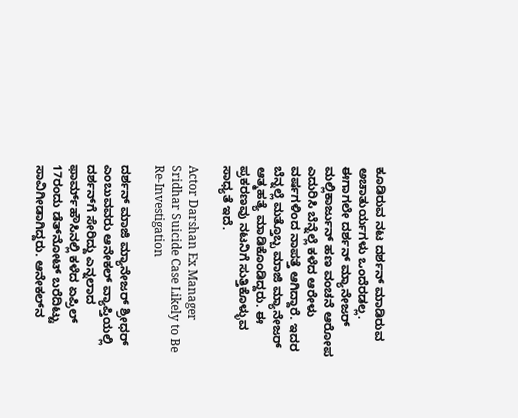ಕೂಡಿರುವ ನಟ ದರ್ಶನ್ ಮಾಡಿರುವ ಅಚಾತುರ್ಯಗಳು ಒಂದೆರಡಲ್ಲ. ಈಗಾಗಲೇ ದರ್ಶನ್ ಮ್ಯಾನೇಜರ್ ಮಲ್ಲಿಕಾರ್ಜುನ್ ಹಣ ವಂಚನೆ ಆರೋಪ ಎದುರಿಸಿ ಬೆನ್ನೆಲ್ಲೆ ಕಳೆದ ಆರೇಳು ವರ್ಷಗಳಿಂದ ನಾಪತ್ತೆ ಆಗಿದ್ದಾರೆ. ಇದರ ಬೆನ್ನಲ್ಲೆ ಮತ್ತೊಬ್ಬ ಮಾಜಿ ಮ್ಯಾನೇಜರ್ ಆತ್ಮಹತ್ಯೆ ಮಾಡಿಕೊಂಡಿದ್ದರು. ಈ ಪ್ರಕರಣವು ನಟನಿಗೆ ಸುತ್ತಿಕೊಳ್ಳುವ ಸಾಧ್ಯತೆ ಇದೆ.

Actor Darshan Ex Manager Sridhar Suicide Case Likely to Be Re-Investigation

ದರ್ಶನ್ ಮಾಜಿ ಮ್ಯಾನೇಜರ್ ಶ್ರೀಧರ್ ಎಂಬುವವರು ಆನೇಕಲ್ ವ್ಯಾಪ್ತಿಯಲ್ಲಿ ದರ್ಶನ್‌ಗೆ ಸೇರಿದ್ದು ಎನ್ನಲಾದ ಫಾರ್ಮ್‌ಹೌಸಿನಲ್ಲಿ ಕಳೆದ ಏಪ್ರಿಲ್ 17ರಂದು ಡೆತ್‌ನೋಟ್ ಬರೆದಿಟ್ಟು ಸಾವಿಗೀಡಾಗಿದ್ದರು. ಆನೇಕಲ್‌ನ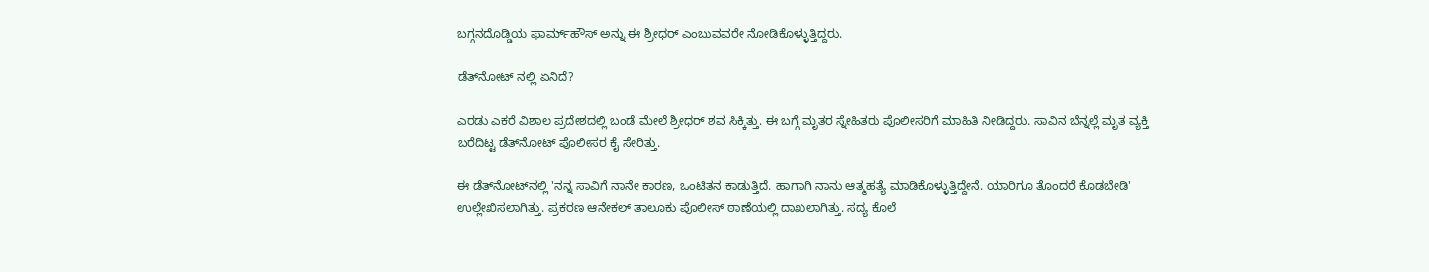ಬಗ್ಗನದೊಡ್ಡಿಯ ಫಾರ್ಮ್‌ಹೌಸ್‌ ಅನ್ನು ಈ ಶ್ರೀಧರ್ ಎಂಬುವವರೇ ನೋಡಿಕೊಳ್ಳುತ್ತಿದ್ದರು.

ಡೆತ್‌ನೋಟ್ ನಲ್ಲಿ ಏನಿದೆ?

ಎರಡು ಎಕರೆ ವಿಶಾಲ ಪ್ರದೇಶದಲ್ಲಿ ಬಂಡೆ ಮೇಲೆ ಶ್ರೀಧರ್ ಶವ ಸಿಕ್ಕಿತ್ತು. ಈ ಬಗ್ಗೆ ಮೃತರ ಸ್ನೇಹಿತರು ಪೊಲೀಸರಿಗೆ ಮಾಹಿತಿ ನೀಡಿದ್ದರು. ಸಾವಿನ ಬೆನ್ನಲ್ಲೆ ಮೃತ ವ್ಯಕ್ತಿ ಬರೆದಿಟ್ಟ ಡೆತ್‌ನೋಟ್ ಪೊಲೀಸರ ಕೈ ಸೇರಿತ್ತು.

ಈ ಡೆತ್‌ನೋಟ್‌ನಲ್ಲಿ 'ನನ್ನ ಸಾವಿಗೆ ನಾನೇ ಕಾರಣ, ಒಂಟಿತನ ಕಾಡುತ್ತಿದೆ. ಹಾಗಾಗಿ ನಾನು ಆತ್ಮಹತ್ಯೆ ಮಾಡಿಕೊಳ್ಳುತ್ತಿದ್ದೇನೆ. ಯಾರಿಗೂ ತೊಂದರೆ ಕೊಡಬೇಡಿ' ಉಲ್ಲೇಖಿಸಲಾಗಿತ್ತು. ಪ್ರಕರಣ ಆನೇಕಲ್ ತಾಲೂಕು ಪೊಲೀಸ್ ಠಾಣೆಯಲ್ಲಿ ದಾಖಲಾಗಿತ್ತು. ಸದ್ಯ ಕೊಲೆ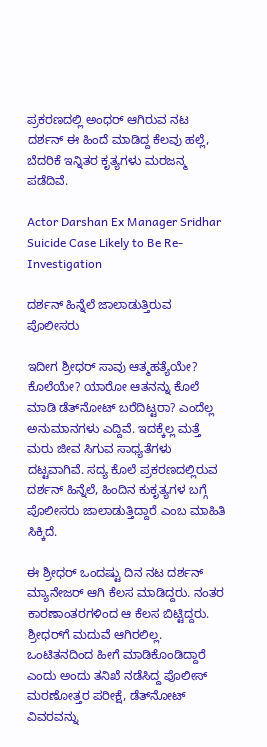ಪ್ರಕರಣದಲ್ಲಿ ಅಂಧರ್ ಆಗಿರುವ ನಟ ದರ್ಶನ್ ಈ ಹಿಂದೆ ಮಾಡಿದ್ದ ಕೆಲವು ಹಲ್ಲೆ, ಬೆದರಿಕೆ ಇನ್ನಿತರ ಕೃತ್ಯಗಳು ಮರಜನ್ಮ ಪಡೆದಿವೆ.

Actor Darshan Ex Manager Sridhar Suicide Case Likely to Be Re-Investigation

ದರ್ಶನ್ ಹಿನ್ನೆಲೆ ಜಾಲಾಡುತ್ತಿರುವ ಪೊಲೀಸರು

ಇದೀಗ ಶ್ರೀಧರ್ ಸಾವು ಆತ್ಮಹತ್ಯೆಯೇ? ಕೊಲೆಯೇ? ಯಾರೋ ಆತನನ್ನು ಕೊಲೆ ಮಾಡಿ ಡೆತ್‌ನೋಟ್‌ ಬರೆದಿಟ್ಟರಾ? ಎಂದೆಲ್ಲ ಅನುಮಾನಗಳು ಎದ್ದಿವೆ. ಇದಕ್ಕೆಲ್ಲ ಮತ್ತೆ ಮರು ಜೀವ ಸಿಗುವ ಸಾಧ್ಯತೆಗಳು ದಟ್ಟವಾಗಿವೆ. ಸದ್ಯ ಕೊಲೆ ಪ್ರಕರಣದಲ್ಲಿರುವ ದರ್ಶನ್ ಹಿನ್ನೆಲೆ, ಹಿಂದಿನ ಕುಕೃತ್ಯಗಳ ಬಗ್ಗೆ ಪೊಲೀಸರು ಜಾಲಾಡುತ್ತಿದ್ದಾರೆ ಎಂಬ ಮಾಹಿತಿ ಸಿಕ್ಕಿದೆ.

ಈ ಶ್ರೀಧರ್ ಒಂದಷ್ಟು ದಿನ ನಟ ದರ್ಶನ್ ಮ್ಯಾನೇಜರ್ ಆಗಿ ಕೆಲಸ ಮಾಡಿದ್ದರು. ನಂತರ ಕಾರಣಾಂತರಗಳಿಂದ ಆ ಕೆಲಸ ಬಿಟ್ಟಿದ್ದರು. ಶ್ರೀಧರ್‌ಗೆ ಮದುವೆ ಆಗಿರಲಿಲ್ಲ. ಒಂಟಿತನದಿಂದ ಹೀಗೆ ಮಾಡಿಕೊಂಡಿದ್ದಾರೆ ಎಂದು ಅಂದು ತನಿಖೆ ನಡೆಸಿದ್ದ ಪೊಲೀಸ್ ಮರಣೋತ್ತರ ಪರೀಕ್ಷೆ, ಡೆತ್‌ನೋಟ್ ವಿವರವನ್ನು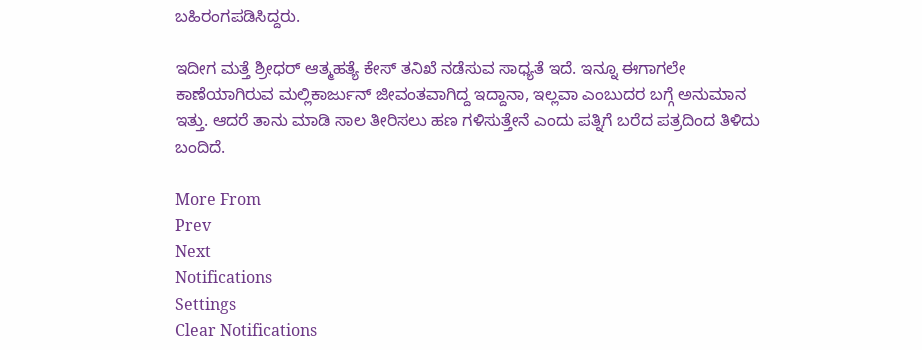ಬಹಿರಂಗಪಡಿಸಿದ್ದರು.

ಇದೀಗ ಮತ್ತೆ ಶ್ರೀಧರ್ ಆತ್ಮಹತ್ಯೆ ಕೇಸ್ ತನಿಖೆ ನಡೆಸುವ ಸಾಧ್ಯತೆ ಇದೆ. ಇನ್ನೂ ಈಗಾಗಲೇ ಕಾಣೆಯಾಗಿರುವ ಮಲ್ಲಿಕಾರ್ಜುನ್ ಜೀವಂತವಾಗಿದ್ದ ಇದ್ದಾನಾ, ಇಲ್ಲವಾ ಎಂಬುದರ ಬಗ್ಗೆ ಅನುಮಾನ ಇತ್ತು. ಆದರೆ ತಾನು ಮಾಡಿ ಸಾಲ ತೀರಿಸಲು ಹಣ ಗಳಿಸುತ್ತೇನೆ ಎಂದು ಪತ್ನಿಗೆ ಬರೆದ ಪತ್ರದಿಂದ ತಿಳಿದು ಬಂದಿದೆ.

More From
Prev
Next
Notifications
Settings
Clear Notifications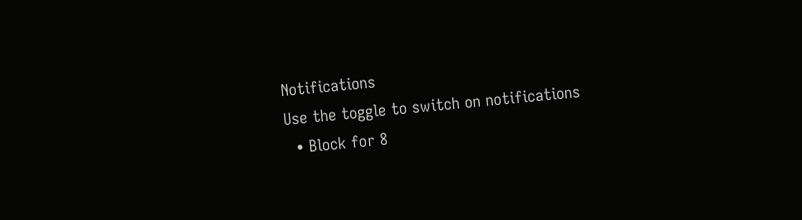Notifications
Use the toggle to switch on notifications
  • Block for 8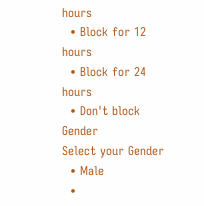hours
  • Block for 12 hours
  • Block for 24 hours
  • Don't block
Gender
Select your Gender
  • Male
  •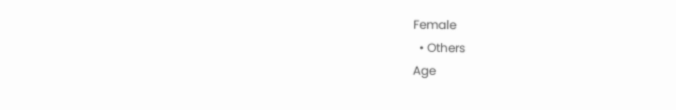Female
  • Others
Age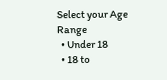Select your Age Range
  • Under 18
  • 18 to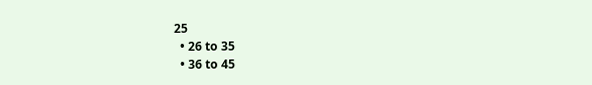25
  • 26 to 35
  • 36 to 45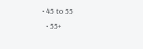• 45 to 55
  • 55+